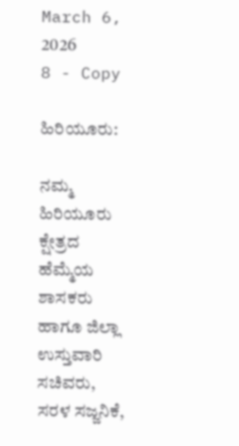March 6, 2026
8 - Copy

ಹಿರಿಯೂರು:

ನಮ್ಮ ಹಿರಿಯೂರು ಕ್ಷೇತ್ರದ ಹೆಮ್ಮೆಯ  ಶಾಸಕರು ಹಾಗೂ ಜಿಲ್ಲಾ ಉಸ್ತುವಾರಿ ಸಚಿವರು,  ಸರಳ ಸಜ್ಜನಿಕೆ,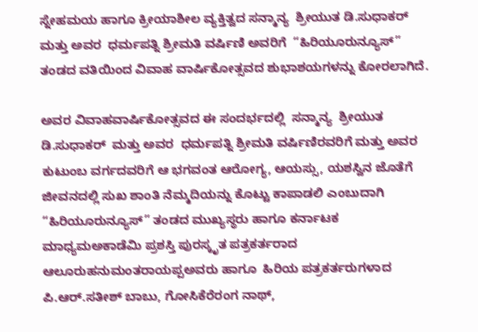ಸ್ನೇಹಮಯ ಹಾಗೂ ಕ್ರೀಯಾಶೀಲ ವ್ಯಕ್ತಿತ್ವದ ಸನ್ಮಾನ್ಯ  ಶ್ರೀಯುತ ಡಿ.ಸುಧಾಕರ್  ಮತ್ತು ಅವರ  ಧರ್ಮಪತ್ನಿ ಶ್ರೀಮತಿ ವರ್ಷಿಣಿ ಅವರಿಗೆ  “ಹಿರಿಯೂರುನ್ಯೂಸ್”  ತಂಡದ ವತಿಯಿಂದ ವಿವಾಹ ವಾರ್ಷಿಕೋತ್ಸವದ ಶುಭಾಶಯಗಳನ್ನು ಕೋರಲಾಗಿದೆ.

ಅವರ ವಿವಾಹವಾರ್ಷಿಕೋತ್ಸವದ ಈ ಸಂದರ್ಭದಲ್ಲಿ  ಸನ್ಮಾನ್ಯ  ಶ್ರೀಯುತ  ಡಿ.ಸುಧಾಕರ್  ಮತ್ತು ಅವರ  ಧರ್ಮಪತ್ನಿ ಶ್ರೀಮತಿ ವರ್ಷಿಣಿರವರಿಗೆ ಮತ್ತು ಅವರ ಕುಟುಂಬ ವರ್ಗದವರಿಗೆ ಆ ಭಗವಂತ ಆರೋಗ್ಯ, ಆಯಸ್ಸು, ಯಶಸ್ವಿನ ಜೊತೆಗೆ ಜೀವನದಲ್ಲಿ ಸುಖ ಶಾಂತಿ ನೆಮ್ಮದಿಯನ್ನು ಕೊಟ್ಟು ಕಾಪಾಡಲಿ ಎಂಬುದಾಗಿ “ಹಿರಿಯೂರುನ್ಯೂಸ್” ತಂಡದ ಮುಖ್ಯಸ್ಥರು ಹಾಗೂ ಕರ್ನಾಟಕ ಮಾಧ್ಯಮಅಕಾಡೆಮಿ ಪ್ರಶಸ್ತಿ ಪುರಸ್ಕೃತ ಪತ್ರಕರ್ತರಾದ   ಆಲೂರುಹನುಮಂತರಾಯಪ್ಪಅವರು ಹಾಗೂ  ಹಿರಿಯ ಪತ್ರಕರ್ತರುಗಳಾದ ಪಿ.ಆರ್.ಸತೀಶ್ ಬಾಬು, ಗೋಸಿಕೆರೆರಂಗ ನಾಥ್,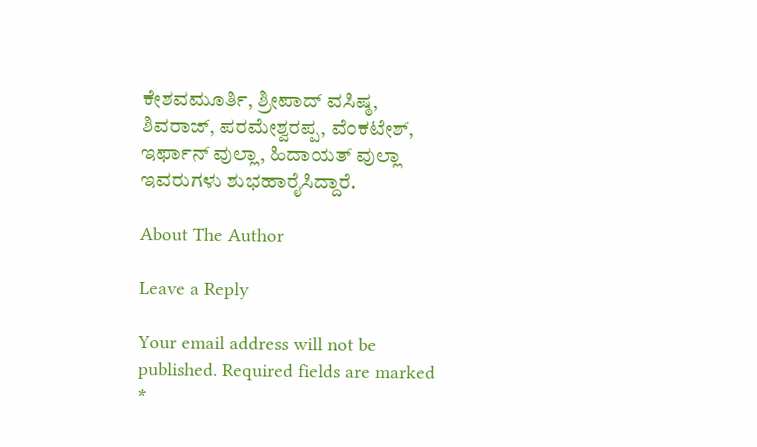ಕೇಶವಮೂರ್ತಿ, ಶ್ರೀಪಾದ್ ವಸಿಷ್ಠ, ಶಿವರಾಜ್, ಪರಮೇಶ್ವರಪ್ಪ, ವೆಂಕಟೇಶ್, ಇರ್ಫಾನ್ ವುಲ್ಲಾ, ಹಿದಾಯತ್ ವುಲ್ಲಾ ಇವರುಗಳು ಶುಭಹಾರೈಸಿದ್ದಾರೆ.

About The Author

Leave a Reply

Your email address will not be published. Required fields are marked *